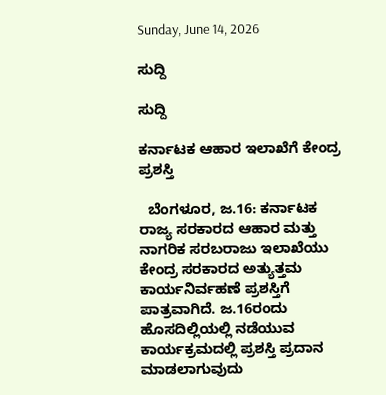Sunday, June 14, 2026

ಸುದ್ದಿ

ಸುದ್ದಿ

ಕರ್ನಾಟಕ ಆಹಾರ ಇಲಾಖೆಗೆ ಕೇಂದ್ರ ಪ್ರಶಸ್ತಿ

  ಬೆಂಗಳೂರ, ಜ.16: ಕರ್ನಾಟಕ ರಾಜ್ಯ ಸರಕಾರದ ಆಹಾರ ಮತ್ತು ನಾಗರಿಕ ಸರಬರಾಜು ಇಲಾಖೆಯು ಕೇಂದ್ರ ಸರಕಾರದ ಅತ್ಯುತ್ತಮ ಕಾರ್ಯನಿರ್ವಹಣೆ ಪ್ರಶಸ್ತಿಗೆ ಪಾತ್ರವಾಗಿದೆ. ಜ.16ರಂದು ಹೊಸದಿಲ್ಲಿಯಲ್ಲಿ ನಡೆಯುವ ಕಾರ್ಯಕ್ರಮದಲ್ಲಿ ಪ್ರಶಸ್ತಿ ಪ್ರದಾನ ಮಾಡಲಾಗುವುದು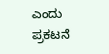ಎಂದು ಪ್ರಕಟನೆ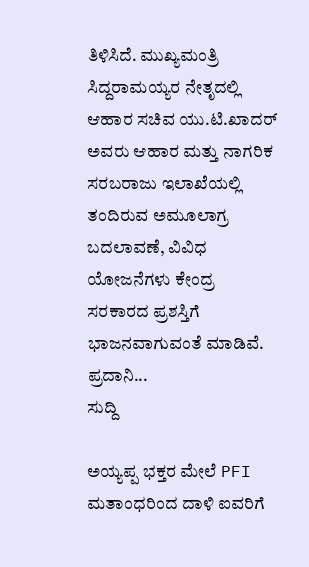ತಿಳಿಸಿದೆ. ಮುಖ್ಯಮಂತ್ರಿ ಸಿದ್ದರಾಮಯ್ಯರ ನೇತೃದಲ್ಲಿ ಆಹಾರ ಸಚಿವ ಯು.ಟಿ.ಖಾದರ್ ಅವರು ಆಹಾರ ಮತ್ತು ನಾಗರಿಕ ಸರಬರಾಜು ಇಲಾಖೆಯಲ್ಲಿ ತಂದಿರುವ ಅಮೂಲಾಗ್ರ ಬದಲಾವಣೆ, ವಿವಿಧ ಯೋಜನೆಗಳು ಕೇಂದ್ರ ಸರಕಾರದ ಪ್ರಶಸ್ತಿಗೆ ಭಾಜನವಾಗುವಂತೆ ಮಾಡಿವೆ. ಪ್ರದಾನಿ...
ಸುದ್ದಿ

ಅಯ್ಯಪ್ಪ ಭಕ್ತರ ಮೇಲೆ PFI ಮತಾಂಧರಿಂದ ದಾಳಿ ಐವರಿಗೆ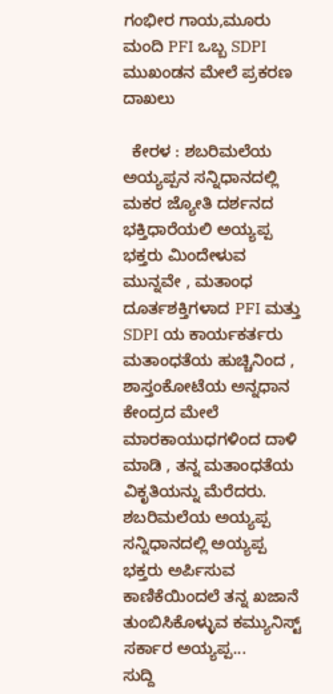ಗಂಭೀರ ಗಾಯ,ಮೂರು ಮಂದಿ PFI ಒಬ್ಬ SDPI ಮುಖಂಡನ ಮೇಲೆ ಪ್ರಕರಣ ದಾಖಲು

  ಕೇರಳ : ಶಬರಿಮಲೆಯ ಅಯ್ಯಪ್ಪನ ಸನ್ನಿಧಾನದಲ್ಲಿ ಮಕರ ಜ್ಯೋತಿ ದರ್ಶನದ ಭಕ್ತಿಧಾರೆಯಲಿ ಅಯ್ಯಪ್ಪ ಭಕ್ತರು ಮಿಂದೇಳುವ ಮುನ್ನವೇ , ಮತಾಂಧ ದೂರ್ತಶಕ್ತಿಗಳಾದ PFI ಮತ್ತು SDPI ಯ ಕಾರ್ಯಕರ್ತರು ಮತಾಂಧತೆಯ ಹುಚ್ಚಿನಿಂದ , ಶಾಸ್ತಂಕೋಟೆಯ ಅನ್ನಧಾನ ಕೇಂದ್ರದ ಮೇಲೆ ಮಾರಕಾಯುಧಗಳಿಂದ ದಾಳಿ ಮಾಡಿ , ತನ್ನ ಮತಾಂಧತೆಯ ವಿಕೃತಿಯನ್ನು ಮೆರೆದರು. ಶಬರಿಮಲೆಯ ಅಯ್ಯಪ್ಪ ಸನ್ನಿಧಾನದಲ್ಲಿ ಅಯ್ಯಪ್ಪ ಭಕ್ತರು ಅರ್ಪಿಸುವ ಕಾಣಿಕೆಯಿಂದಲೆ ತನ್ನ ಖಜಾನೆ ತುಂಬಿಸಿಕೊಳ್ಳುವ ಕಮ್ಯುನಿಸ್ಟ್ ಸರ್ಕಾರ ಅಯ್ಯಪ್ಪ...
ಸುದ್ದಿ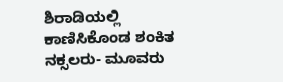ಶಿರಾಡಿಯಲ್ಲಿ ಕಾಣಿಸಿಕೊಂಡ ಶಂಕಿತ ನಕ್ಸಲರು- ಮೂವರು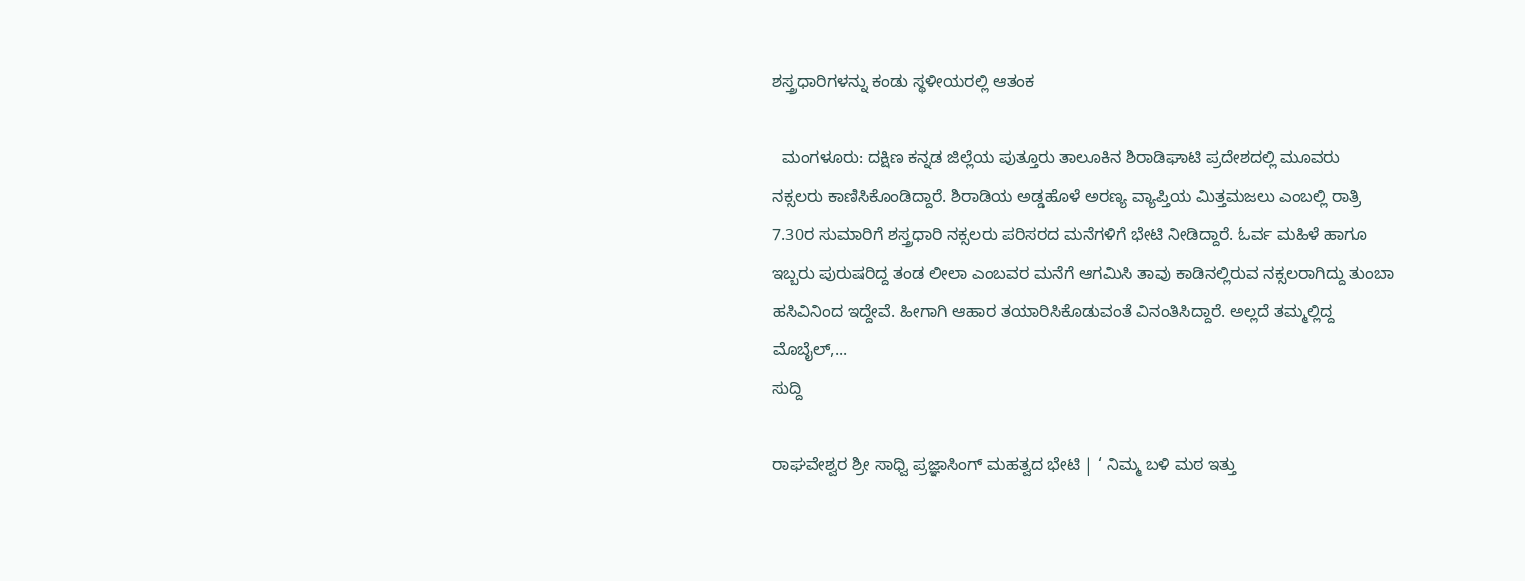ಶಸ್ತ್ರಧಾರಿಗಳನ್ನು ಕಂಡು ಸ್ಥಳೀಯರಲ್ಲಿ ಆತಂಕ

  ಮಂಗಳೂರು: ದಕ್ಷಿಣ ಕನ್ನಡ ಜಿಲ್ಲೆಯ ಪುತ್ತೂರು ತಾಲೂಕಿನ ಶಿರಾಡಿಘಾಟಿ ಪ್ರದೇಶದಲ್ಲಿ ಮೂವರು ನಕ್ಸಲರು ಕಾಣಿಸಿಕೊಂಡಿದ್ದಾರೆ. ಶಿರಾಡಿಯ ಅಡ್ಡಹೊಳೆ ಅರಣ್ಯ ವ್ಯಾಪ್ತಿಯ ಮಿತ್ತಮಜಲು ಎಂಬಲ್ಲಿ ರಾತ್ರಿ 7.30ರ ಸುಮಾರಿಗೆ ಶಸ್ತ್ರಧಾರಿ ನಕ್ಸಲರು ಪರಿಸರದ ಮನೆಗಳಿಗೆ ಭೇಟಿ ನೀಡಿದ್ದಾರೆ. ಓರ್ವ ಮಹಿಳೆ ಹಾಗೂ ಇಬ್ಬರು ಪುರುಷರಿದ್ದ ತಂಡ ಲೀಲಾ ಎಂಬವರ ಮನೆಗೆ ಆಗಮಿಸಿ ತಾವು ಕಾಡಿನಲ್ಲಿರುವ ನಕ್ಸಲರಾಗಿದ್ದು ತುಂಬಾ ಹಸಿವಿನಿಂದ ಇದ್ದೇವೆ. ಹೀಗಾಗಿ ಆಹಾರ ತಯಾರಿಸಿಕೊಡುವಂತೆ ವಿನಂತಿಸಿದ್ದಾರೆ. ಅಲ್ಲದೆ ತಮ್ಮಲ್ಲಿದ್ದ ಮೊಬೈಲ್,...
ಸುದ್ದಿ

ರಾಘವೇಶ್ವರ ಶ್ರೀ ಸಾಧ್ವಿ ಪ್ರಜ್ಞಾಸಿಂಗ್ ಮಹತ್ವದ ಭೇಟಿ | ‘ ನಿಮ್ಮ ಬಳಿ ಮಠ ಇತ್ತು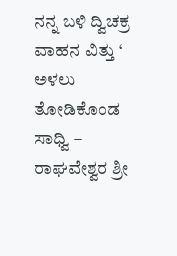ನನ್ನ ಬಳಿ ದ್ವಿಚಕ್ರ ವಾಹನ ವಿತ್ತು ‘ ಅಳಲು ತೋಡಿಕೊಂಡ ಸಾಧ್ವಿ – ರಾಘವೇಶ್ವರ ಶ್ರೀ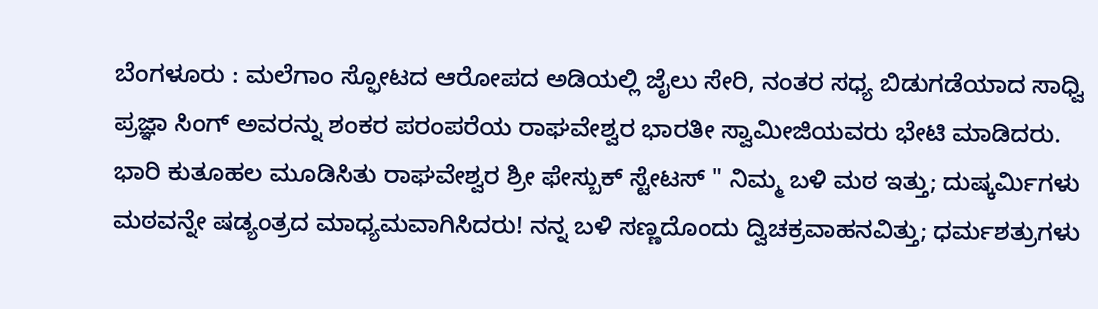ಬೆಂಗಳೂರು : ಮಲೆಗಾಂ ಸ್ಫೋಟದ ಆರೋಪದ ಅಡಿಯಲ್ಲಿ ಜೈಲು ಸೇರಿ, ನಂತರ ಸಧ್ಯ ಬಿಡುಗಡೆಯಾದ ಸಾಧ್ವಿ ಪ್ರಜ್ಞಾ ಸಿಂಗ್ ಅವರನ್ನು ಶಂಕರ ಪರಂಪರೆಯ ರಾಘವೇಶ್ವರ ಭಾರತೀ ಸ್ವಾಮೀಜಿಯವರು ಭೇಟಿ ಮಾಡಿದರು. ಭಾರಿ ಕುತೂಹಲ ಮೂಡಿಸಿತು ರಾಘವೇಶ್ವರ ಶ್ರೀ ಫೇಸ್ಬುಕ್ ಸ್ಟೇಟಸ್ " ನಿಮ್ಮ ಬಳಿ ಮಠ ಇತ್ತು; ದುಷ್ಕರ್ಮಿಗಳು ಮಠವನ್ನೇ ಷಡ್ಯಂತ್ರದ ಮಾಧ್ಯಮವಾಗಿಸಿದರು! ನನ್ನ ಬಳಿ ಸಣ್ಣದೊಂದು ದ್ವಿಚಕ್ರವಾಹನವಿತ್ತು; ಧರ್ಮಶತ್ರುಗಳು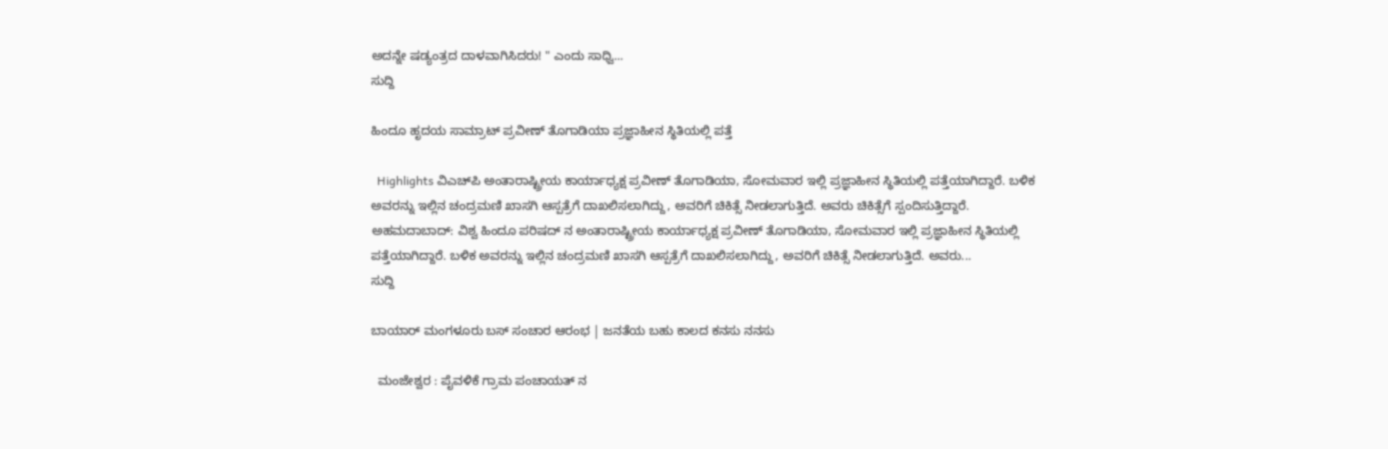ಅದನ್ನೇ ಷಡ್ಯಂತ್ರದ ದಾಳವಾಗಿಸಿದರು! " ಎಂದು ಸಾಧ್ವಿ...
ಸುದ್ದಿ

ಹಿಂದೂ ಹೃದಯ ಸಾಮ್ರಾಟ್ ಪ್ರವೀಣ್ ತೊಗಾಡಿಯಾ ಪ್ರಜ್ಞಾಹೀನ ಸ್ಥಿತಿಯಲ್ಲಿ ಪತ್ತೆ

  Highlights ವಿಎಚ್‌ಪಿ ಅಂತಾರಾಷ್ಟ್ರೀಯ ಕಾರ್ಯಾಧ್ಯಕ್ಷ ಪ್ರವೀಣ್ ತೊಗಾಡಿಯಾ, ಸೋಮವಾರ ಇಲ್ಲಿ ಪ್ರಜ್ಞಾಹೀನ ಸ್ಥಿತಿಯಲ್ಲಿ ಪತ್ತೆಯಾಗಿದ್ದಾರೆ. ಬಳಿಕ ಅವರನ್ನು ಇಲ್ಲಿನ ಚಂದ್ರಮಣಿ ಖಾಸಗಿ ಆಸ್ಪತ್ರೆಗೆ ದಾಖಲಿಸಲಾಗಿದ್ದು, ಅವರಿಗೆ ಚಿಕಿತ್ಸೆ ನೀಡಲಾಗುತ್ತಿದೆ. ಅವರು ಚಿಕಿತ್ಸೆಗೆ ಸ್ಪಂದಿಸುತ್ತಿದ್ದಾರೆ. ಅಹಮದಾಬಾದ್: ವಿಶ್ವ ಹಿಂದೂ ಪರಿಷದ್ ನ ಅಂತಾರಾಷ್ಟ್ರೀಯ ಕಾರ್ಯಾಧ್ಯಕ್ಷ ಪ್ರವೀಣ್ ತೊಗಾಡಿಯಾ, ಸೋಮವಾರ ಇಲ್ಲಿ ಪ್ರಜ್ಞಾಹೀನ ಸ್ಥಿತಿಯಲ್ಲಿ ಪತ್ತೆಯಾಗಿದ್ದಾರೆ. ಬಳಿಕ ಅವರನ್ನು ಇಲ್ಲಿನ ಚಂದ್ರಮಣಿ ಖಾಸಗಿ ಆಸ್ಪತ್ರೆಗೆ ದಾಖಲಿಸಲಾಗಿದ್ದು, ಅವರಿಗೆ ಚಿಕಿತ್ಸೆ ನೀಡಲಾಗುತ್ತಿದೆ. ಅವರು...
ಸುದ್ದಿ

ಬಾಯಾರ್ ಮಂಗಳೂರು ಬಸ್ ಸಂಚಾರ ಆರಂಭ | ಜನತೆಯ ಬಹು ಕಾಲದ ಕನಸು ನನಸು

  ಮಂಜೇಶ್ವರ : ಪೈವಳಿಕೆ ಗ್ರಾಮ ಪಂಚಾಯತ್ ನ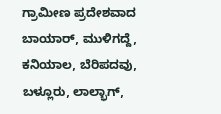ಗ್ರಾಮೀಣ ಪ್ರದೇಶವಾದ ಬಾಯಾರ್, ಮುಳಿಗದ್ದೆ, ಕನಿಯಾಲ, ಬೆರಿಪದವು, ಬಳ್ಲೂರು, ಲಾಲ್ಭಾಗ್,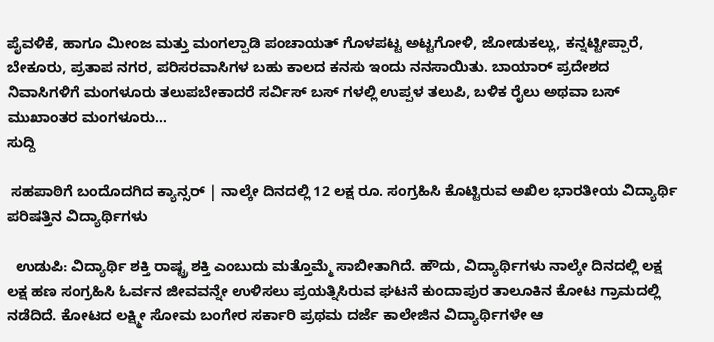ಪೈವಳಿಕೆ, ಹಾಗೂ ಮೀಂಜ ಮತ್ತು ಮಂಗಲ್ಪಾಡಿ ಪಂಚಾಯತ್ ಗೊಳಪಟ್ಟ ಅಟ್ಟಗೋಳಿ, ಜೋಡುಕಲ್ಲು, ಕನ್ನಟ್ಟೀಪ್ಪಾರೆ, ಬೇಕೂರು, ಪ್ರತಾಪ ನಗರ, ಪರಿಸರವಾಸಿಗಳ ಬಹು ಕಾಲದ ಕನಸು ಇಂದು ನನಸಾಯಿತು. ಬಾಯಾರ್ ಪ್ರದೇಶದ ನಿವಾಸಿಗಳಿಗೆ ಮಂಗಳೂರು ತಲುಪಬೇಕಾದರೆ ಸರ್ವಿಸ್ ಬಸ್ ಗಳಲ್ಲಿ ಉಪ್ಪಳ ತಲುಪಿ, ಬಳಿಕ ರೈಲು ಅಥವಾ ಬಸ್ ಮುಖಾಂತರ ಮಂಗಳೂರು...
ಸುದ್ದಿ

 ಸಹಪಾಠಿಗೆ ಬಂದೊದಗಿದ ಕ್ಯಾನ್ಸರ್‌ | ನಾಲ್ಕೇ ದಿನದಲ್ಲಿ 12 ಲಕ್ಷ ರೂ. ಸಂಗ್ರಹಿಸಿ ಕೊಟ್ಟಿರುವ ಅಖಿಲ ಭಾರತೀಯ ವಿದ್ಯಾರ್ಥಿ ಪರಿಷತ್ತಿನ ವಿದ್ಯಾರ್ಥಿಗಳು

  ಉಡುಪಿ: ವಿದ್ಯಾರ್ಥಿ ಶಕ್ತಿ ರಾಷ್ಟ್ರ ಶಕ್ತಿ ಎಂಬುದು ಮತ್ತೊಮ್ಮೆ ಸಾಬೀತಾಗಿದೆ. ಹೌದು, ವಿದ್ಯಾರ್ಥಿಗಳು ನಾಲ್ಕೇ ದಿನದಲ್ಲಿ ಲಕ್ಷ ಲಕ್ಷ ಹಣ ಸಂಗ್ರಹಿಸಿ ಓರ್ವನ ಜೀವವನ್ನೇ ಉಳಿಸಲು ಪ್ರಯತ್ನಿಸಿರುವ ಘಟನೆ ಕುಂದಾಪುರ ತಾಲೂಕಿನ ಕೋಟ ಗ್ರಾಮದಲ್ಲಿ ನಡೆದಿದೆ. ಕೋಟದ ಲಕ್ಷ್ಮೀ ಸೋಮ ಬಂಗೇರ ಸರ್ಕಾರಿ ಪ್ರಥಮ ದರ್ಜೆ ಕಾಲೇಜಿನ ವಿದ್ಯಾರ್ಥಿಗಳೇ ಆ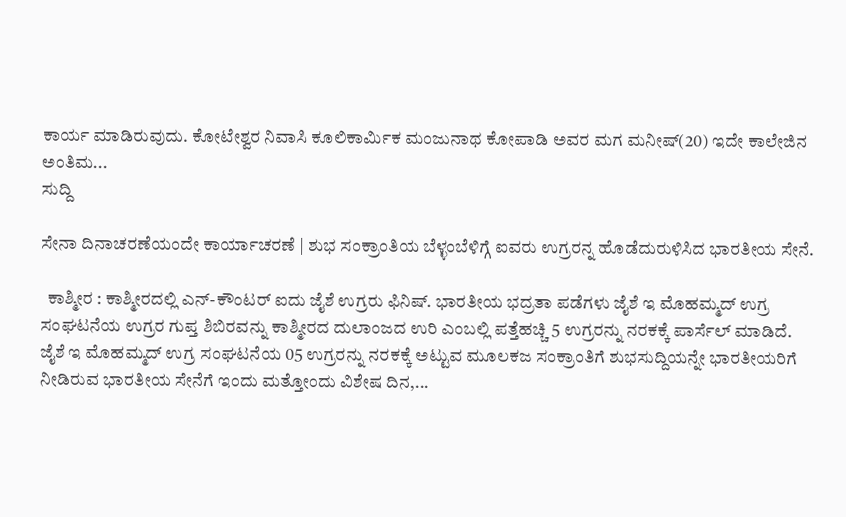ಕಾರ್ಯ ಮಾಡಿರುವುದು. ಕೋಟೇಶ್ವರ ನಿವಾಸಿ ಕೂಲಿಕಾರ್ಮಿಕ ಮಂಜುನಾಥ ಕೋಪಾಡಿ ಅವರ ಮಗ ಮನೀಷ್(20) ಇದೇ ಕಾಲೇಜಿನ ಅಂತಿಮ...
ಸುದ್ದಿ

ಸೇನಾ ದಿನಾಚರಣೆಯಂದೇ ಕಾರ್ಯಾಚರಣೆ | ಶುಭ ಸಂಕ್ರಾಂತಿಯ ಬೆಳ್ಳಂಬೆಳಿಗ್ಗೆ ಐವರು ಉಗ್ರರನ್ನ ಹೊಡೆದುರುಳಿಸಿದ ಭಾರತೀಯ ಸೇನೆ.

  ಕಾಶ್ಮೀರ : ಕಾಶ್ಮೀರದಲ್ಲಿ ಎನ್-ಕೌಂಟರ್ ಐದು ಜೈಶೆ ಉಗ್ರರು ಫಿನಿಷ್. ಭಾರತೀಯ ಭದ್ರತಾ ಪಡೆಗಳು ಜೈಶೆ ಇ ಮೊಹಮ್ಮದ್ ಉಗ್ರ ಸಂಘಟನೆಯ ಉಗ್ರರ ಗುಪ್ತ ಶಿಬಿರವನ್ನು ಕಾಶ್ಮೀರದ ದುಲಾಂಜದ ಉರಿ ಎಂಬಲ್ಲಿ ಪತ್ತೆಹಚ್ಚಿ 5 ಉಗ್ರರನ್ನು ನರಕಕ್ಕೆ ಪಾರ್ಸೆಲ್ ಮಾಡಿದೆ. ಜೈಶೆ ಇ ಮೊಹಮ್ಮದ್ ಉಗ್ರ ಸಂಘಟನೆಯ 05 ಉಗ್ರರನ್ನು ನರಕಕ್ಕೆ ಅಟ್ಟುವ ಮೂಲಕಜ ಸಂಕ್ರಾಂತಿಗೆ ಶುಭಸುದ್ದಿಯನ್ನೇ ಭಾರತೀಯರಿಗೆ ನೀಡಿರುವ ಭಾರತೀಯ ಸೇನೆಗೆ ಇಂದು ಮತ್ತೋಂದು ವಿಶೇಷ ದಿನ,...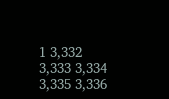1 3,332 3,333 3,334 3,335 3,336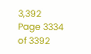3,392
Page 3334 of 3392